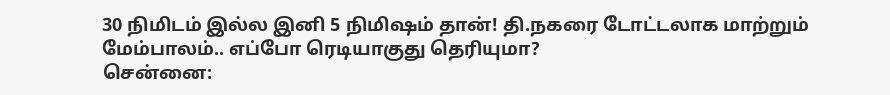30 நிமிடம் இல்ல இனி 5 நிமிஷம் தான்! தி.நகரை டோட்டலாக மாற்றும் மேம்பாலம்.. எப்போ ரெடியாகுது தெரியுமா?
சென்னை: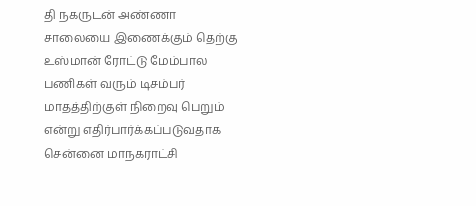தி நகருடன் அண்ணா சாலையை இணைக்கும் தெற்கு உஸ்மான் ரோட்டு மேம்பால பணிகள் வரும் டிசம்பர் மாதத்திற்குள் நிறைவு பெறும் என்று எதிர்பார்க்கப்படுவதாக சென்னை மாநகராட்சி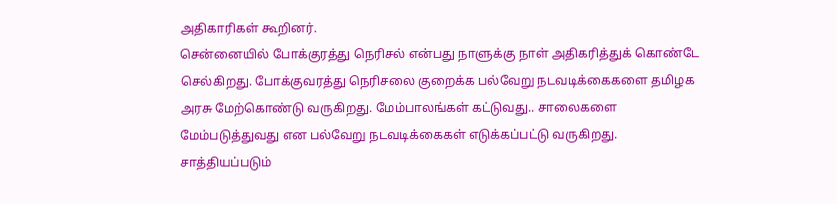அதிகாரிகள் கூறினர்.
சென்னையில் போக்குரத்து நெரிசல் என்பது நாளுக்கு நாள் அதிகரித்துக் கொண்டே செல்கிறது. போக்குவரத்து நெரிசலை குறைக்க பல்வேறு நடவடிக்கைகளை தமிழக அரசு மேற்கொண்டு வருகிறது. மேம்பாலங்கள் கட்டுவது.. சாலைகளை மேம்படுத்துவது என பல்வேறு நடவடிக்கைகள் எடுக்கப்பட்டு வருகிறது. சாத்தியப்படும்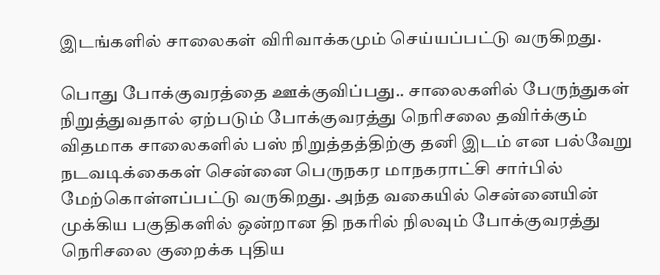இடங்களில் சாலைகள் விரிவாக்கமும் செய்யப்பட்டு வருகிறது.

பொது போக்குவரத்தை ஊக்குவிப்பது.. சாலைகளில் பேருந்துகள் நிறுத்துவதால் ஏற்படும் போக்குவரத்து நெரிசலை தவிர்க்கும் விதமாக சாலைகளில் பஸ் நிறுத்தத்திற்கு தனி இடம் என பல்வேறு நடவடிக்கைகள் சென்னை பெருநகர மாநகராட்சி சார்பில் மேற்கொள்ளப்பட்டு வருகிறது. அந்த வகையில் சென்னையின் முக்கிய பகுதிகளில் ஒன்றான தி நகரில் நிலவும் போக்குவரத்து நெரிசலை குறைக்க புதிய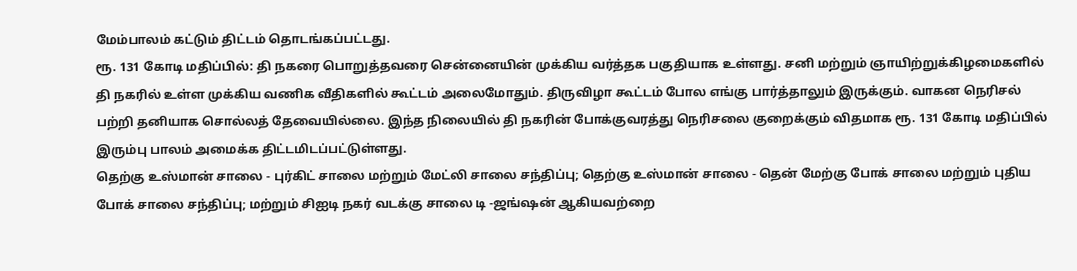மேம்பாலம் கட்டும் திட்டம் தொடங்கப்பட்டது.
ரூ. 131 கோடி மதிப்பில்: தி நகரை பொறுத்தவரை சென்னையின் முக்கிய வர்த்தக பகுதியாக உள்ளது. சனி மற்றும் ஞாயிற்றுக்கிழமைகளில் தி நகரில் உள்ள முக்கிய வணிக வீதிகளில் கூட்டம் அலைமோதும். திருவிழா கூட்டம் போல எங்கு பார்த்தாலும் இருக்கும். வாகன நெரிசல் பற்றி தனியாக சொல்லத் தேவையில்லை. இந்த நிலையில் தி நகரின் போக்குவரத்து நெரிசலை குறைக்கும் விதமாக ரூ. 131 கோடி மதிப்பில் இரும்பு பாலம் அமைக்க திட்டமிடப்பட்டுள்ளது.
தெற்கு உஸ்மான் சாலை - புர்கிட் சாலை மற்றும் மேட்லி சாலை சந்திப்பு; தெற்கு உஸ்மான் சாலை - தென் மேற்கு போக் சாலை மற்றும் புதிய போக் சாலை சந்திப்பு; மற்றும் சிஐடி நகர் வடக்கு சாலை டி -ஜங்ஷன் ஆகியவற்றை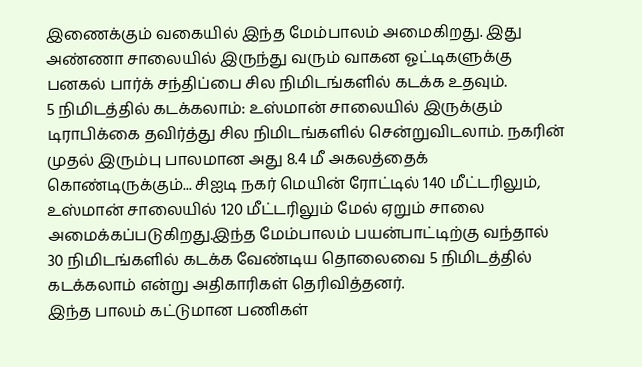இணைக்கும் வகையில் இந்த மேம்பாலம் அமைகிறது. இது அண்ணா சாலையில் இருந்து வரும் வாகன ஓட்டிகளுக்கு பனகல் பார்க் சந்திப்பை சில நிமிடங்களில் கடக்க உதவும்.
5 நிமிடத்தில் கடக்கலாம்: உஸ்மான் சாலையில் இருக்கும் டிராபிக்கை தவிர்த்து சில நிமிடங்களில் சென்றுவிடலாம். நகரின் முதல் இரும்பு பாலமான அது 8.4 மீ அகலத்தைக் கொண்டிருக்கும்... சிஐடி நகர் மெயின் ரோட்டில் 140 மீட்டரிலும், உஸ்மான் சாலையில் 120 மீட்டரிலும் மேல் ஏறும் சாலை அமைக்கப்படுகிறது.இந்த மேம்பாலம் பயன்பாட்டிற்கு வந்தால் 30 நிமிடங்களில் கடக்க வேண்டிய தொலைவை 5 நிமிடத்தில் கடக்கலாம் என்று அதிகாரிகள் தெரிவித்தனர்.
இந்த பாலம் கட்டுமான பணிகள்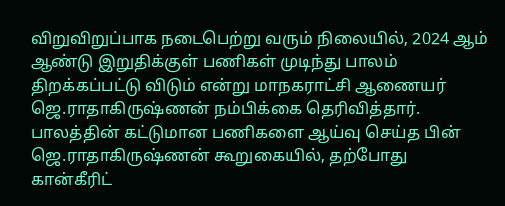விறுவிறுப்பாக நடைபெற்று வரும் நிலையில், 2024 ஆம் ஆண்டு இறுதிக்குள் பணிகள் முடிந்து பாலம் திறக்கப்பட்டு விடும் என்று மாநகராட்சி ஆணையர் ஜெ.ராதாகிருஷ்ணன் நம்பிக்கை தெரிவித்தார். பாலத்தின் கட்டுமான பணிகளை ஆய்வு செய்த பின் ஜெ.ராதாகிருஷ்ணன் கூறுகையில், தற்போது கான்கீரிட்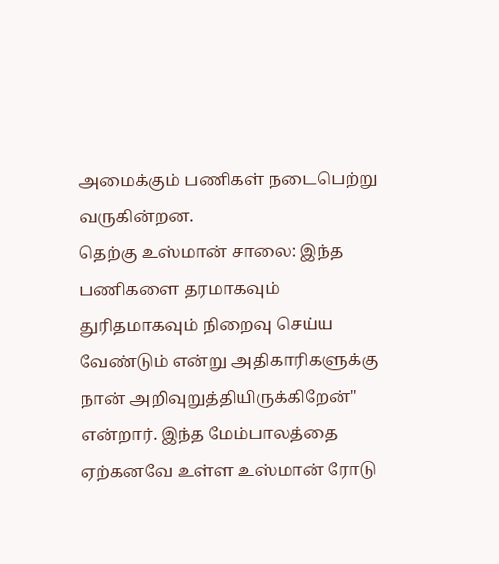அமைக்கும் பணிகள் நடைபெற்று வருகின்றன.
தெற்கு உஸ்மான் சாலை: இந்த பணிகளை தரமாகவும் துரிதமாகவும் நிறைவு செய்ய வேண்டும் என்று அதிகாரிகளுக்கு நான் அறிவுறுத்தியிருக்கிறேன்" என்றார். இந்த மேம்பாலத்தை ஏற்கனவே உள்ள உஸ்மான் ரோடு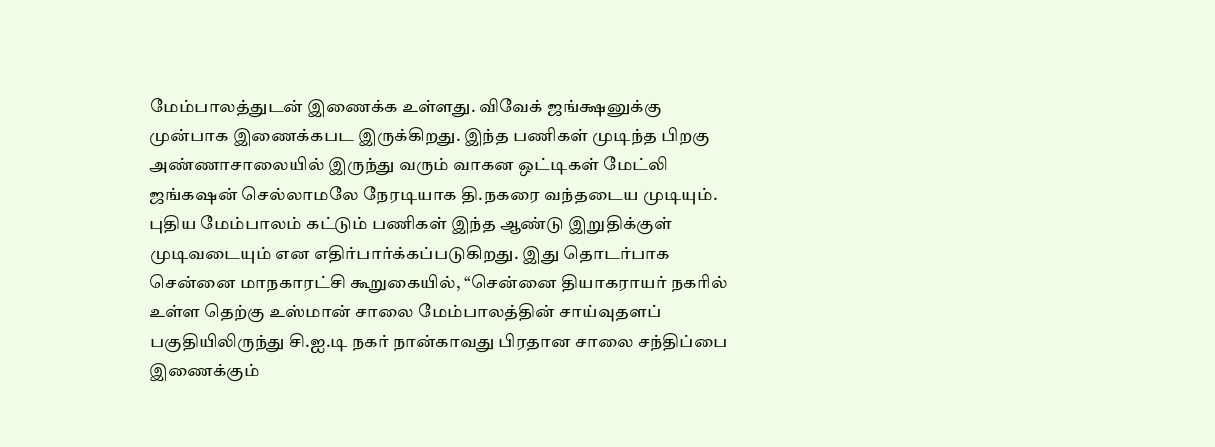மேம்பாலத்துடன் இணைக்க உள்ளது. விவேக் ஜங்க்ஷனுக்கு முன்பாக இணைக்கபட இருக்கிறது. இந்த பணிகள் முடிந்த பிறகு அண்ணாசாலையில் இருந்து வரும் வாகன ஒட்டிகள் மேட்லி ஜங்கஷன் செல்லாமலே நேரடியாக தி.நகரை வந்தடைய முடியும்.
புதிய மேம்பாலம் கட்டும் பணிகள் இந்த ஆண்டு இறுதிக்குள் முடிவடையும் என எதிர்பார்க்கப்படுகிறது. இது தொடர்பாக சென்னை மாநகாரட்சி கூறுகையில், “சென்னை தியாகராயர் நகரில் உள்ள தெற்கு உஸ்மான் சாலை மேம்பாலத்தின் சாய்வுதளப் பகுதியிலிருந்து சி.ஐ.டி நகர் நான்காவது பிரதான சாலை சந்திப்பை இணைக்கும்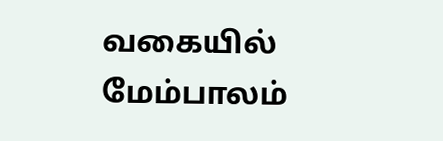வகையில் மேம்பாலம்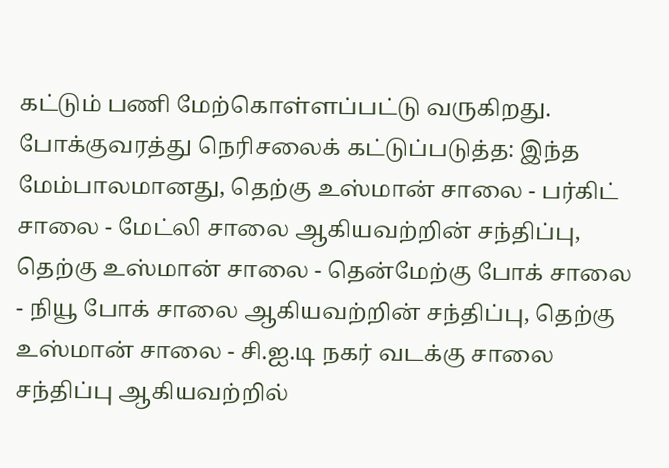கட்டும் பணி மேற்கொள்ளப்பட்டு வருகிறது.
போக்குவரத்து நெரிசலைக் கட்டுப்படுத்த: இந்த மேம்பாலமானது, தெற்கு உஸ்மான் சாலை - பர்கிட் சாலை - மேட்லி சாலை ஆகியவற்றின் சந்திப்பு, தெற்கு உஸ்மான் சாலை - தென்மேற்கு போக் சாலை - நியூ போக் சாலை ஆகியவற்றின் சந்திப்பு, தெற்கு உஸ்மான் சாலை - சி.ஐ.டி நகர் வடக்கு சாலை சந்திப்பு ஆகியவற்றில்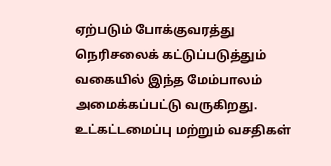ஏற்படும் போக்குவரத்து நெரிசலைக் கட்டுப்படுத்தும் வகையில் இந்த மேம்பாலம் அமைக்கப்பட்டு வருகிறது.
உட்கட்டமைப்பு மற்றும் வசதிகள்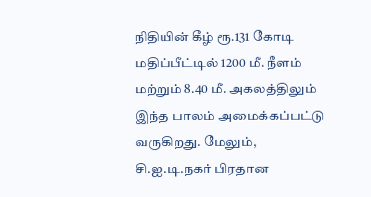நிதியின் கீழ் ரூ.131 கோடி மதிப்பீட்டில் 1200 மீ. நீளம் மற்றும் 8.40 மீ. அகலத்திலும் இந்த பாலம் அமைக்கப்பட்டு வருகிறது. மேலும், சி.ஐ.டி.நகர் பிரதான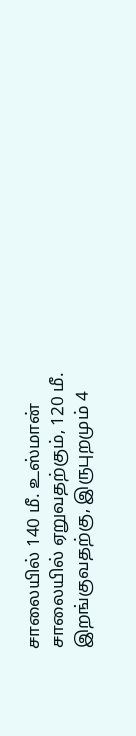சாலையில் 140 மீ. உஸ்மான் சாலையில் ஏறுவதற்கும், 120 மீ. இறங்குவதற்கு, இருபுறமும் 4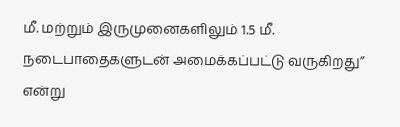மீ. மற்றும் இருமுனைகளிலும் 1.5 மீ. நடைபாதைகளுடன் அமைக்கப்பட்டு வருகிறது” என்று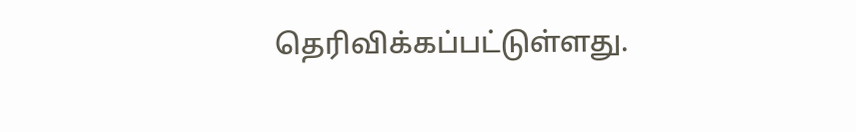தெரிவிக்கப்பட்டுள்ளது.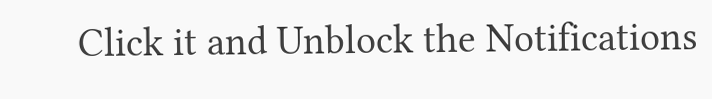Click it and Unblock the Notifications